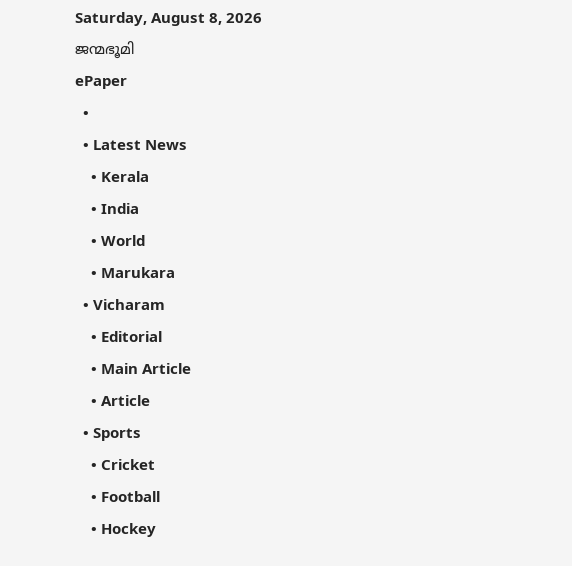Saturday, August 8, 2026
ജന്മഭൂമി
ePaper
  •
  • Latest News
    • Kerala
    • India
    • World
    • Marukara
  • Vicharam
    • Editorial
    • Main Article
    • Article
  • Sports
    • Cricket
    • Football
    • Hockey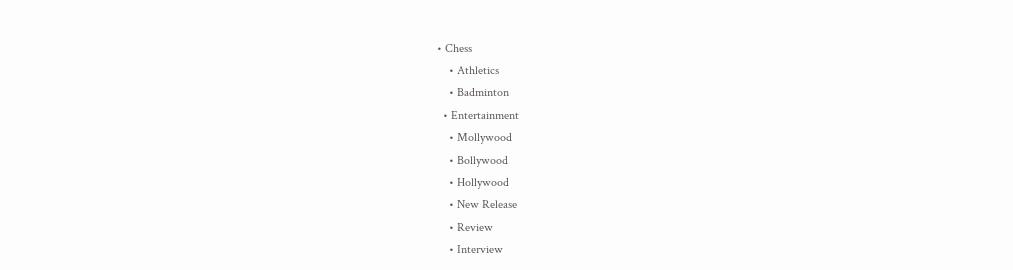• Chess
    • Athletics
    • Badminton
  • Entertainment
    • Mollywood
    • Bollywood
    • Hollywood
    • New Release
    • Review
    • Interview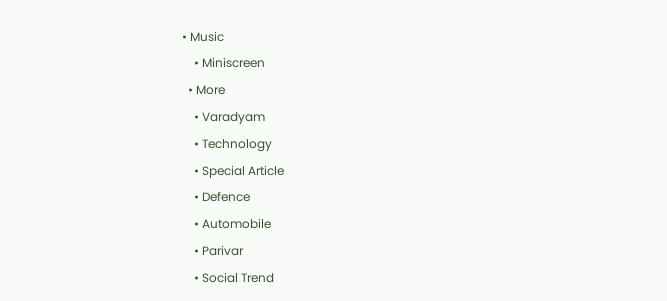• Music
    • Miniscreen
  • More
    • Varadyam
    • Technology
    • Special Article
    • Defence
    • Automobile
    • Parivar
    • Social Trend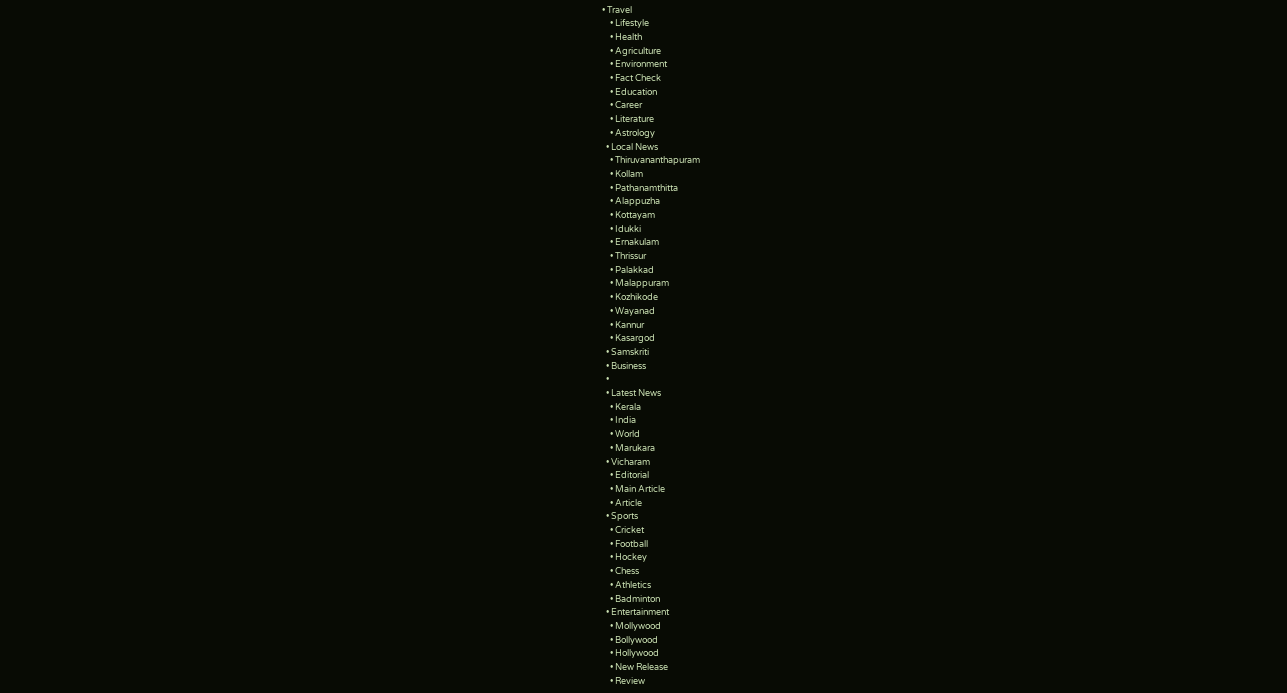• Travel
    • Lifestyle
    • Health
    • Agriculture
    • Environment
    • Fact Check
    • Education
    • Career
    • Literature
    • Astrology
  • Local News
    • Thiruvananthapuram
    • Kollam
    • Pathanamthitta
    • Alappuzha
    • Kottayam
    • Idukki
    • Ernakulam
    • Thrissur
    • Palakkad
    • Malappuram
    • Kozhikode
    • Wayanad
    • Kannur
    • Kasargod
  • Samskriti
  • Business
  •
  • Latest News
    • Kerala
    • India
    • World
    • Marukara
  • Vicharam
    • Editorial
    • Main Article
    • Article
  • Sports
    • Cricket
    • Football
    • Hockey
    • Chess
    • Athletics
    • Badminton
  • Entertainment
    • Mollywood
    • Bollywood
    • Hollywood
    • New Release
    • Review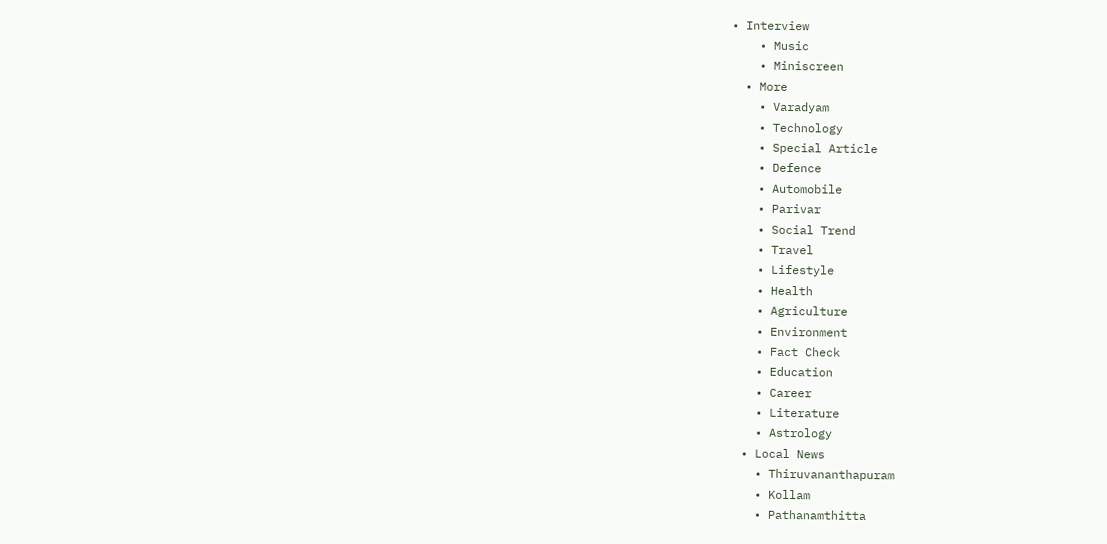• Interview
    • Music
    • Miniscreen
  • More
    • Varadyam
    • Technology
    • Special Article
    • Defence
    • Automobile
    • Parivar
    • Social Trend
    • Travel
    • Lifestyle
    • Health
    • Agriculture
    • Environment
    • Fact Check
    • Education
    • Career
    • Literature
    • Astrology
  • Local News
    • Thiruvananthapuram
    • Kollam
    • Pathanamthitta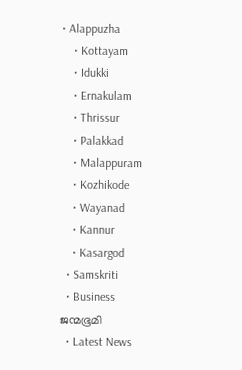• Alappuzha
    • Kottayam
    • Idukki
    • Ernakulam
    • Thrissur
    • Palakkad
    • Malappuram
    • Kozhikode
    • Wayanad
    • Kannur
    • Kasargod
  • Samskriti
  • Business
ജന്മഭൂമി
  • Latest News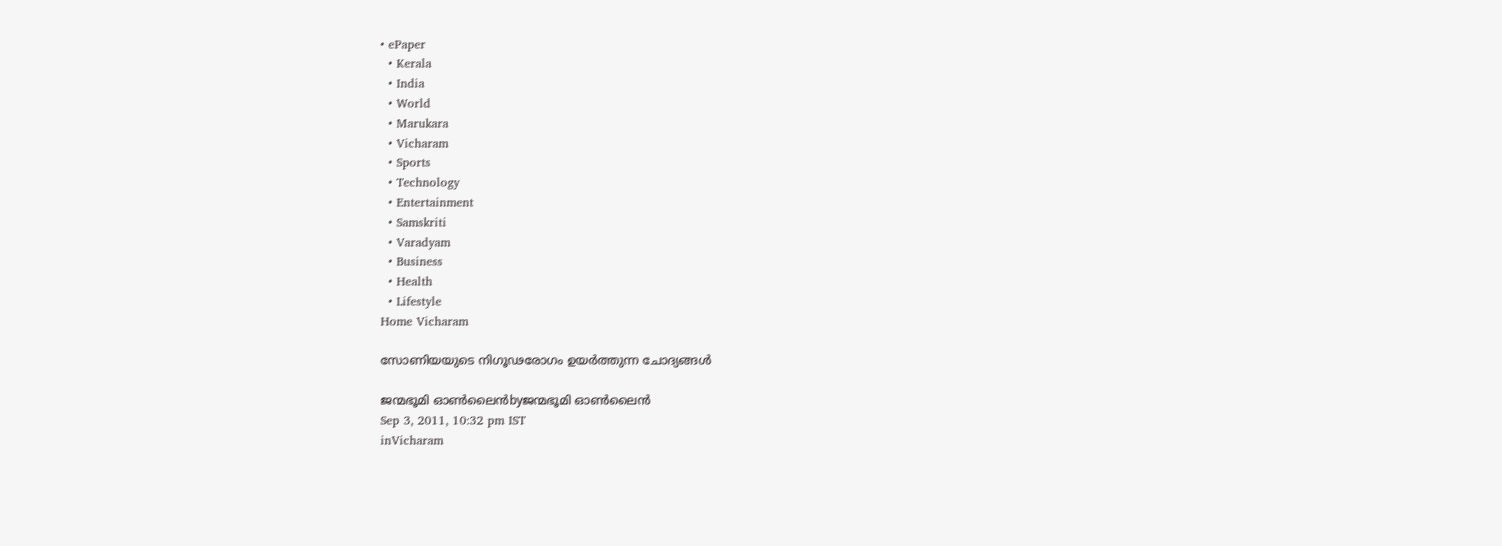• ePaper
  • Kerala
  • India
  • World
  • Marukara
  • Vicharam
  • Sports
  • Technology
  • Entertainment
  • Samskriti
  • Varadyam
  • Business
  • Health
  • Lifestyle
Home Vicharam

സോണിയയുടെ നിഗൂഢരോഗം ഉയര്‍ത്തുന്ന ചോദ്യങ്ങള്‍

ജന്മഭൂമി ഓണ്‍ലൈന്‍byജന്മഭൂമി ഓണ്‍ലൈന്‍
Sep 3, 2011, 10:32 pm IST
inVicharam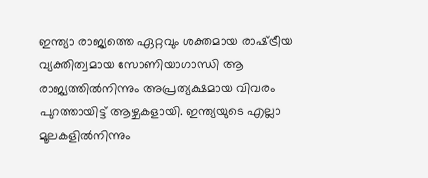ഇന്ത്യാ രാജ്യത്തെ ഏറ്റവും ശക്തമായ രാഷ്‌ട്രീയ വ്യക്തിത്വമായ സോണിയാഗാന്ധി ആ രാജ്യത്തില്‍നിന്നും അപ്രത്യക്ഷമായ വിവരം പുറത്തായിട്ട്‌ ആഴ്ചകളായി. ഇന്ത്യയുടെ എല്ലാ മൂലകളില്‍നിന്നും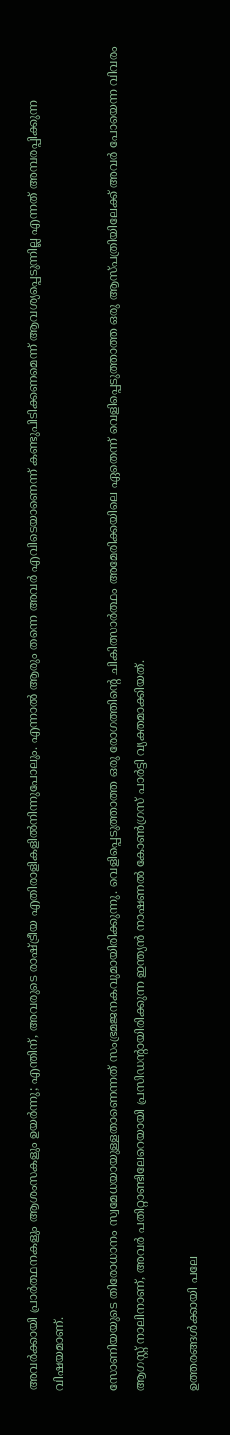അവര്‍ക്കായി പ്രാര്‍ത്ഥനകളും ആശംസകളും ഉയര്‍ന്നു; എന്തിന്‌, അവരുടെ രാഷ്‌ട്രീയ എതിരാളികളില്‍നിന്നുപോലും. എന്നാല്‍ ആരും തന്നെ അവര്‍ എവിടെയാണെന്ന്‌ കണ്ടുപിടിക്കണമെന്ന്‌ ആവശ്യപ്പെടുന്നില്ല എന്നത്‌ അമ്പരപ്പിക്കുന്ന വിഷയമാണ്‌.

സോണിയയുടെ തിരോധാനം സ്വമേധയായുള്ളതാണെന്നത്‌ സംഭ്രമജനകവുമായിരിക്കുന്നു. വെളിപ്പെടുത്താത്ത ഒരു രോഗത്തിന്റെ ചികിത്സാര്‍ത്ഥം അമേരിക്കയിലെ ഏതെന്ന്‌ വെളിപ്പെടുത്താത്ത ഒരു ആസ്പത്രിയിലേക്ക്‌ അവര്‍ പോയെന്ന വിവരം ആഗസ്റ്റ്‌ നാലിനാണ്‌, അവര്‍ പതിറ്റാണ്ടിലേറെയായി പ്രസിഡന്റായിരിക്കുന്ന ഇന്ത്യന്‍ നാഷണല്‍ കോണ്‍ഗ്രസ്‌ പാര്‍ട്ടി വ്യക്തമാക്കിയത്‌.

ഉത്തരങ്ങള്‍ക്കായി പലേ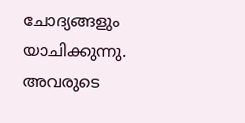ചോദ്യങ്ങളും യാചിക്കുന്നു. അവരുടെ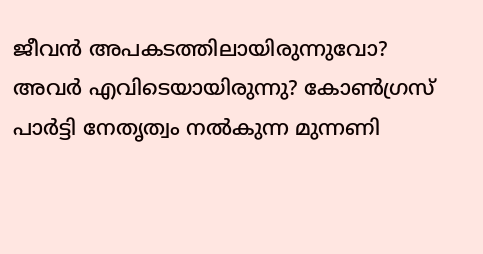ജീവന്‍ അപകടത്തിലായിരുന്നുവോ? അവര്‍ എവിടെയായിരുന്നു? കോണ്‍ഗ്രസ്‌ പാര്‍ട്ടി നേതൃത്വം നല്‍കുന്ന മുന്നണി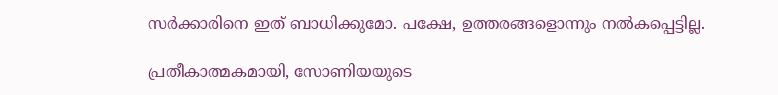സര്‍ക്കാരിനെ ഇത്‌ ബാധിക്കുമോ. പക്ഷേ, ഉത്തരങ്ങളൊന്നും നല്‍കപ്പെട്ടില്ല.

പ്രതീകാത്മകമായി, സോണിയയുടെ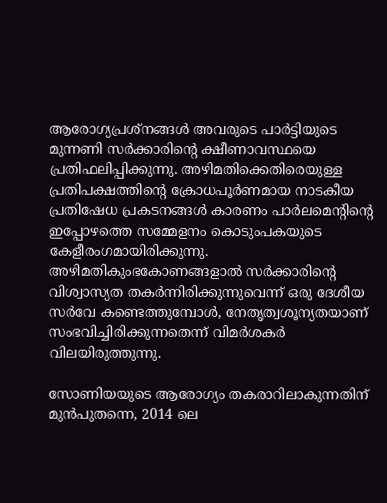ആരോഗ്യപ്രശ്നങ്ങള്‍ അവരുടെ പാര്‍ട്ടിയുടെ മുന്നണി സര്‍ക്കാരിന്റെ ക്ഷീണാവസ്ഥയെ പ്രതിഫലിപ്പിക്കുന്നു. അഴിമതിക്കെതിരെയുള്ള പ്രതിപക്ഷത്തിന്റെ ക്രോധപൂര്‍ണമായ നാടകീയ പ്രതിഷേധ പ്രകടനങ്ങള്‍ കാരണം പാര്‍ലമെന്റിന്റെ ഇപ്പോഴത്തെ സമ്മേളനം കൊടുംപകയുടെ കേളീരംഗമായിരിക്കുന്നു. അഴിമതികുംഭകോണങ്ങളാല്‍ സര്‍ക്കാരിന്റെ വിശ്വാസ്യത തകര്‍ന്നിരിക്കുന്നുവെന്ന്‌ ഒരു ദേശീയ സര്‍വേ കണ്ടെത്തുമ്പോള്‍, നേതൃത്വശൂന്യതയാണ്‌ സംഭവിച്ചിരിക്കുന്നതെന്ന്‌ വിമര്‍ശകര്‍ വിലയിരുത്തുന്നു.

സോണിയയുടെ ആരോഗ്യം തകരാറിലാകുന്നതിന്‌ മുന്‍പുതന്നെ, 2014 ലെ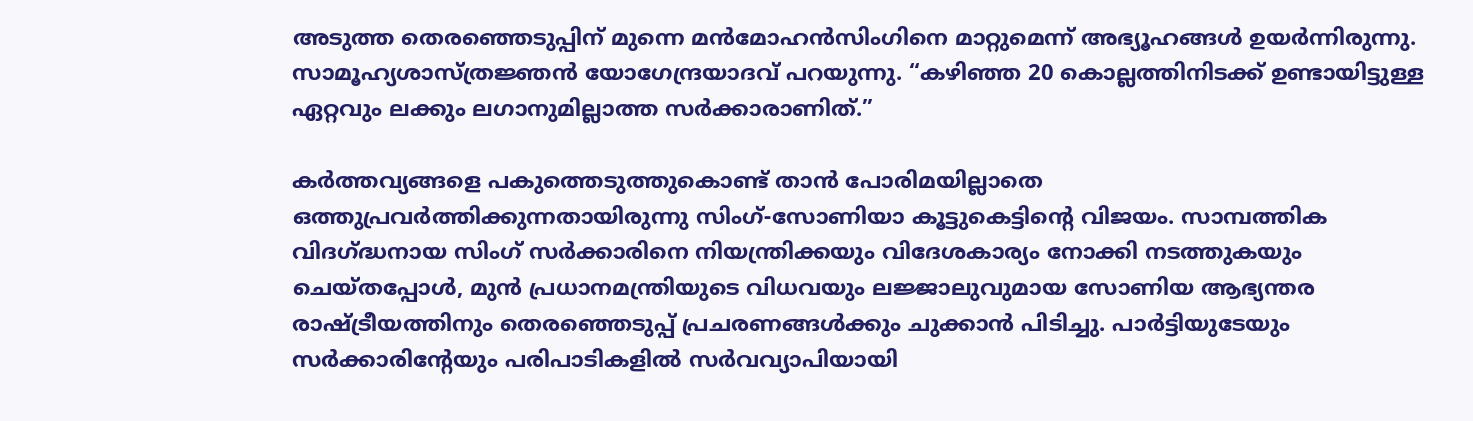അടുത്ത തെരഞ്ഞെടുപ്പിന്‌ മുന്നെ മന്‍മോഹന്‍സിംഗിനെ മാറ്റുമെന്ന്‌ അഭ്യൂഹങ്ങള്‍ ഉയര്‍ന്നിരുന്നു. സാമൂഹ്യശാസ്ത്രജ്ഞന്‍ യോഗേന്ദ്രയാദവ്‌ പറയുന്നു. “കഴിഞ്ഞ 20 കൊല്ലത്തിനിടക്ക്‌ ഉണ്ടായിട്ടുള്ള ഏറ്റവും ലക്കും ലഗാനുമില്ലാത്ത സര്‍ക്കാരാണിത്‌.”

കര്‍ത്തവ്യങ്ങളെ പകുത്തെടുത്തുകൊണ്ട്‌ താന്‍ പോരിമയില്ലാതെ ഒത്തുപ്രവര്‍ത്തിക്കുന്നതായിരുന്നു സിംഗ്‌-സോണിയാ കൂട്ടുകെട്ടിന്റെ വിജയം. സാമ്പത്തിക വിദഗ്‌ദ്ധനായ സിംഗ്‌ സര്‍ക്കാരിനെ നിയന്ത്രിക്കയും വിദേശകാര്യം നോക്കി നടത്തുകയും ചെയ്തപ്പോള്‍, മുന്‍ പ്രധാനമന്ത്രിയുടെ വിധവയും ലജ്ജാലുവുമായ സോണിയ ആഭ്യന്തര രാഷ്‌ട്രീയത്തിനും തെരഞ്ഞെടുപ്പ്‌ പ്രചരണങ്ങള്‍ക്കും ചുക്കാന്‍ പിടിച്ചു. പാര്‍ട്ടിയുടേയും സര്‍ക്കാരിന്റേയും പരിപാടികളില്‍ സര്‍വവ്യാപിയായി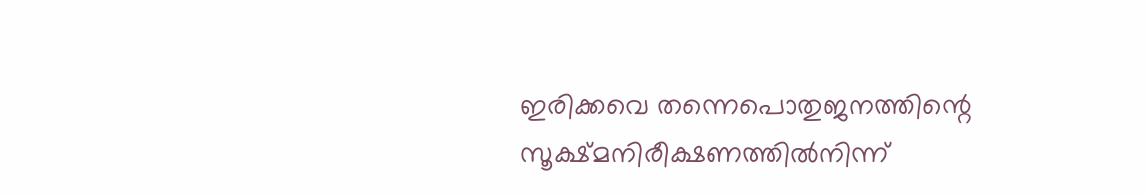ഇരിക്കവെ തന്നെപൊതുജനത്തിന്റെ സൂക്ഷ്മനിരീക്ഷണത്തില്‍നിന്ന്‌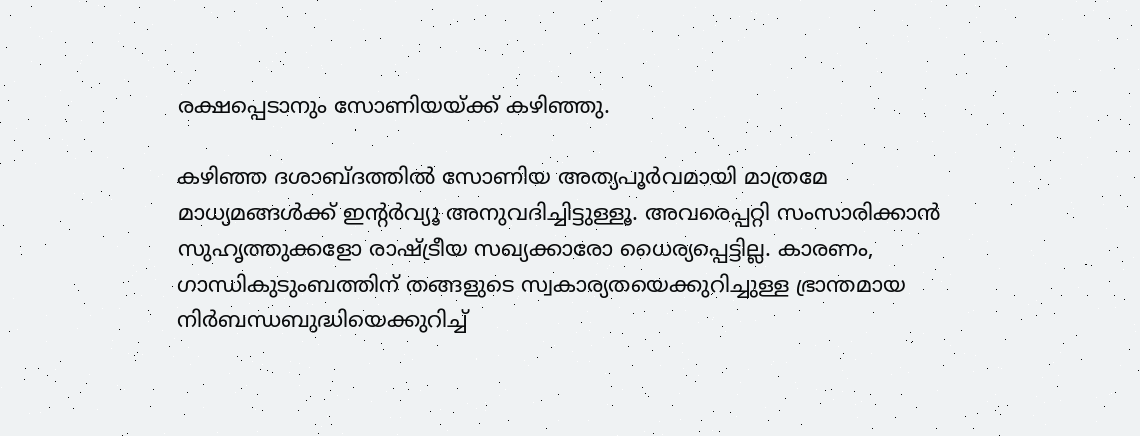രക്ഷപ്പെടാനും സോണിയയ്‌ക്ക്‌ കഴിഞ്ഞു.

കഴിഞ്ഞ ദശാബ്ദത്തില്‍ സോണിയ അത്യപൂര്‍വമായി മാത്രമേ മാധ്യമങ്ങള്‍ക്ക്‌ ഇന്റര്‍വ്യൂ അനുവദിച്ചിട്ടുള്ളൂ. അവരെപ്പറ്റി സംസാരിക്കാന്‍ സുഹൃത്തുക്കളോ രാഷ്‌ട്രീയ സഖ്യക്കാരോ ധൈര്യപ്പെട്ടില്ല. കാരണം, ഗാന്ധികുടുംബത്തിന്‌ തങ്ങളുടെ സ്വകാര്യതയെക്കുറിച്ചുള്ള ഭ്രാന്തമായ നിര്‍ബന്ധബുദ്ധിയെക്കുറിച്ച്‌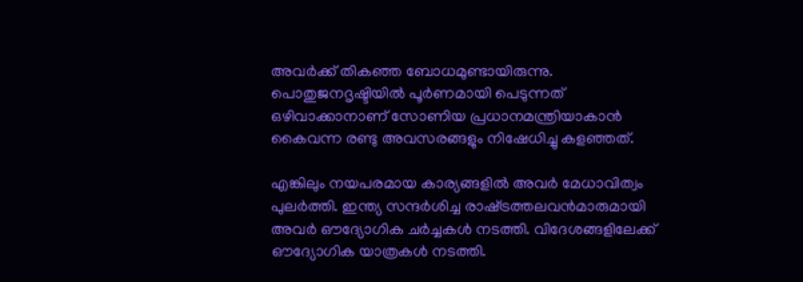അവര്‍ക്ക്‌ തികഞ്ഞ ബോധമുണ്ടായിരുന്നു. പൊതുജനദൃഷ്ടിയില്‍ പൂര്‍ണമായി പെടുന്നത്‌ ഒഴിവാക്കാനാണ്‌ സോണിയ പ്രധാനമന്ത്രിയാകാന്‍ കൈവന്ന രണ്ടു അവസരങ്ങളും നിഷേധിച്ചു കളഞ്ഞത്‌.

എങ്കിലും നയപരമായ കാര്യങ്ങളില്‍ അവര്‍ മേധാവിത്വം പുലര്‍ത്തി. ഇന്ത്യ സന്ദര്‍ശിച്ച രാഷ്‌ട്രത്തലവന്‍മാരുമായി അവര്‍ ഔദ്യോഗിക ചര്‍ച്ചകള്‍ നടത്തി. വിദേശങ്ങളിലേക്ക്‌ ഔദ്യോഗിക യാത്രകള്‍ നടത്തി.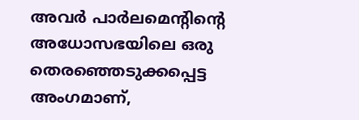അവര്‍ പാര്‍ലമെന്റിന്റെ അധോസഭയിലെ ഒരു തെരഞ്ഞെടുക്കപ്പെട്ട അംഗമാണ്‌,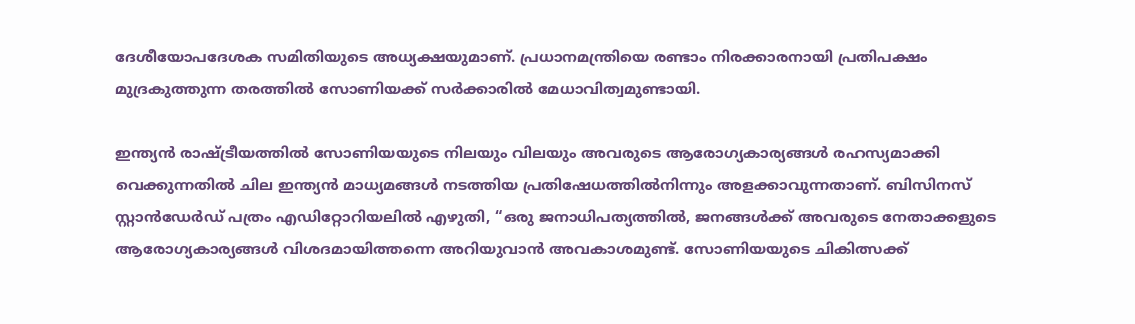ദേശീയോപദേശക സമിതിയുടെ അധ്യക്ഷയുമാണ്‌. പ്രധാനമന്ത്രിയെ രണ്ടാം നിരക്കാരനായി പ്രതിപക്ഷം മുദ്രകുത്തുന്ന തരത്തില്‍ സോണിയക്ക്‌ സര്‍ക്കാരില്‍ മേധാവിത്വമുണ്ടായി.

ഇന്ത്യന്‍ രാഷ്‌ട്രീയത്തില്‍ സോണിയയുടെ നിലയും വിലയും അവരുടെ ആരോഗ്യകാര്യങ്ങള്‍ രഹസ്യമാക്കി വെക്കുന്നതില്‍ ചില ഇന്ത്യന്‍ മാധ്യമങ്ങള്‍ നടത്തിയ പ്രതിഷേധത്തില്‍നിന്നും അളക്കാവുന്നതാണ്‌. ബിസിനസ്‌ സ്റ്റാന്‍ഡേര്‍ഡ്‌ പത്രം എഡിറ്റോറിയലില്‍ എഴുതി, “ഒരു ജനാധിപത്യത്തില്‍, ജനങ്ങള്‍ക്ക്‌ അവരുടെ നേതാക്കളുടെ ആരോഗ്യകാര്യങ്ങള്‍ വിശദമായിത്തന്നെ അറിയുവാന്‍ അവകാശമുണ്ട്‌. സോണിയയുടെ ചികിത്സക്ക്‌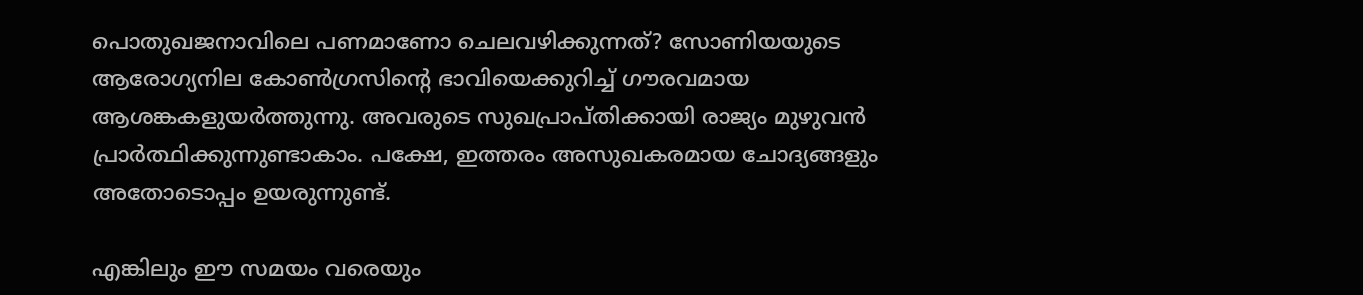പൊതുഖജനാവിലെ പണമാണോ ചെലവഴിക്കുന്നത്‌? സോണിയയുടെ ആരോഗ്യനില കോണ്‍ഗ്രസിന്റെ ഭാവിയെക്കുറിച്ച്‌ ഗൗരവമായ ആശങ്കകളുയര്‍ത്തുന്നു. അവരുടെ സുഖപ്രാപ്തിക്കായി രാജ്യം മുഴുവന്‍ പ്രാര്‍ത്ഥിക്കുന്നുണ്ടാകാം. പക്ഷേ, ഇത്തരം അസുഖകരമായ ചോദ്യങ്ങളും അതോടൊപ്പം ഉയരുന്നുണ്ട്‌.

എങ്കിലും ഈ സമയം വരെയും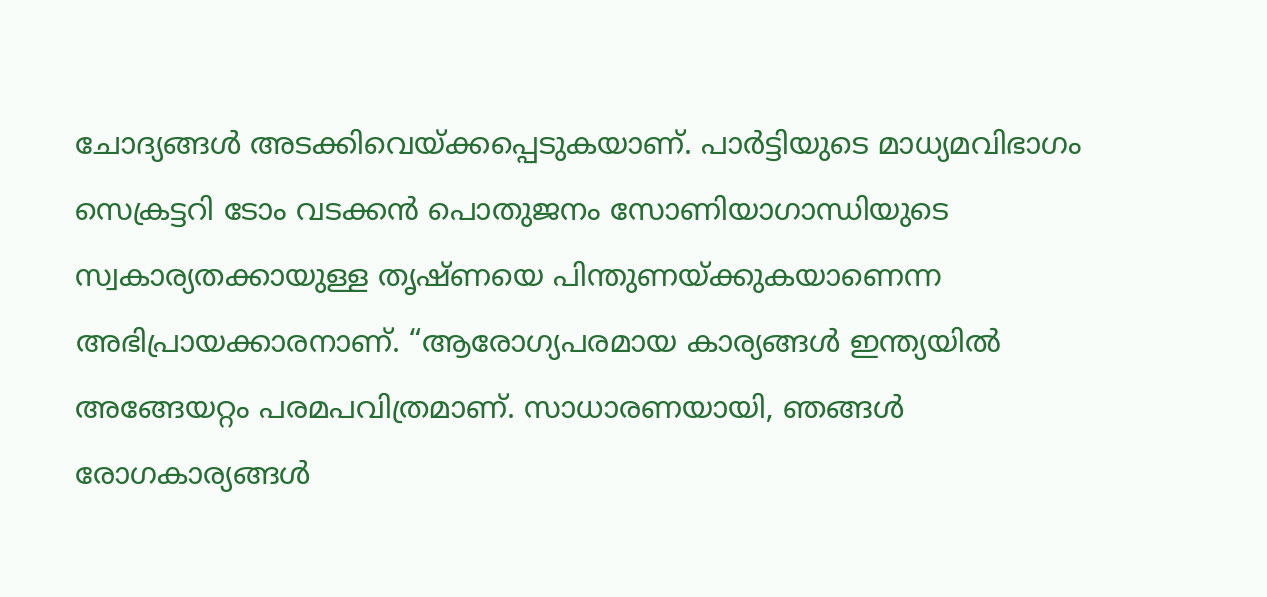ചോദ്യങ്ങള്‍ അടക്കിവെയ്‌ക്കപ്പെടുകയാണ്‌. പാര്‍ട്ടിയുടെ മാധ്യമവിഭാഗം സെക്രട്ടറി ടോം വടക്കന്‍ പൊതുജനം സോണിയാഗാന്ധിയുടെ സ്വകാര്യതക്കായുള്ള തൃഷ്ണയെ പിന്തുണയ്‌ക്കുകയാണെന്ന അഭിപ്രായക്കാരനാണ്‌. “ആരോഗ്യപരമായ കാര്യങ്ങള്‍ ഇന്ത്യയില്‍ അങ്ങേയറ്റം പരമപവിത്രമാണ്‌. സാധാരണയായി, ഞങ്ങള്‍ രോഗകാര്യങ്ങള്‍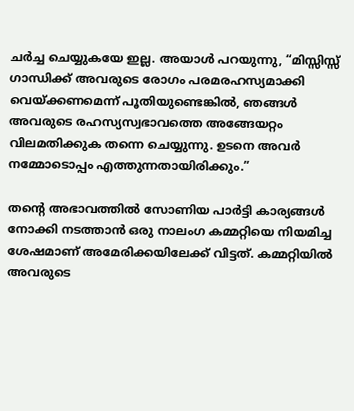ചര്‍ച്ച ചെയ്യുകയേ ഇല്ല. അയാള്‍ പറയുന്നു, “മിസ്സിസ്സ്‌ ഗാന്ധിക്ക്‌ അവരുടെ രോഗം പരമരഹസ്യമാക്കി വെയ്‌ക്കണമെന്ന്‌ പൂതിയുണ്ടെങ്കില്‍, ഞങ്ങള്‍ അവരുടെ രഹസ്യസ്വഭാവത്തെ അങ്ങേയറ്റം വിലമതിക്കുക തന്നെ ചെയ്യുന്നു. ഉടനെ അവര്‍ നമ്മോടൊപ്പം എത്തുന്നതായിരിക്കും.”

തന്റെ അഭാവത്തില്‍ സോണിയ പാര്‍ട്ടി കാര്യങ്ങള്‍ നോക്കി നടത്താന്‍ ഒരു നാലംഗ കമ്മറ്റിയെ നിയമിച്ച ശേഷമാണ്‌ അമേരിക്കയിലേക്ക്‌ വിട്ടത്‌. കമ്മറ്റിയില്‍ അവരുടെ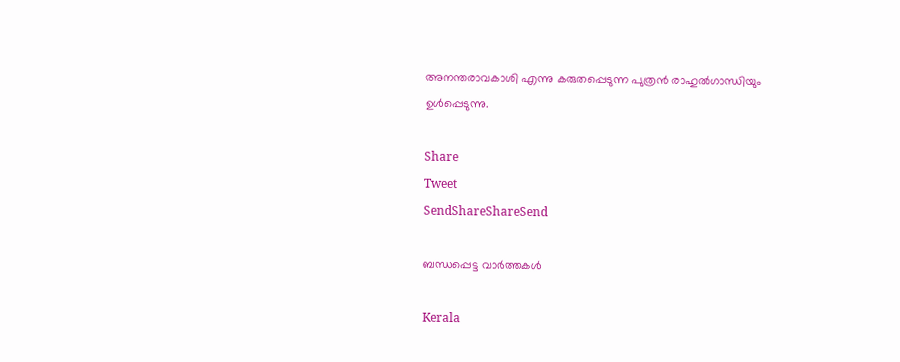അനന്തരാവകാശി എന്നു കരുതപ്പെടുന്ന പുത്രന്‍ രാഹുല്‍ഗാന്ധിയും ഉള്‍പ്പെടുന്നു.

Share
Tweet
SendShareShareSend

ബന്ധപ്പെട്ട വാര്‍ത്തകള്‍

Kerala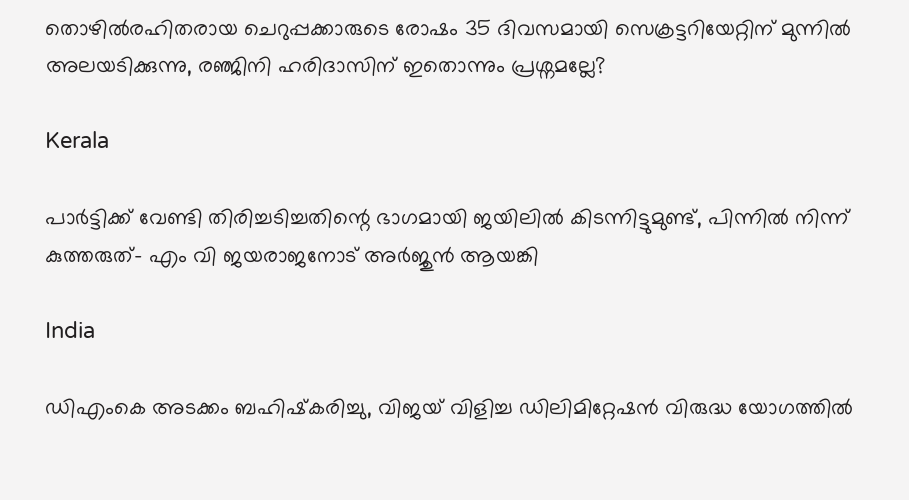തൊഴിൽരഹിതരായ ചെറുപ്പക്കാരുടെ രോഷം 35 ദിവസമായി സെക്രട്ടറിയേറ്റിന് മുന്നില്‍ അലയടിക്കുന്നു, രഞ്ജിനി ഹരിദാസിന് ഇതൊന്നും പ്രശ്നമല്ലേ?

Kerala

പാര്‍ട്ടിക്ക് വേണ്ടി തിരിച്ചടിച്ചതിന്റെ ഭാഗമായി ജയിലില്‍ കിടന്നിട്ടുമുണ്ട്, പിന്നില്‍ നിന്ന് കുത്തരുത്- എം വി ജയരാജനോട് അര്‍ജുന്‍ ആയങ്കി

India

ഡിഎംകെ അടക്കം ബഹിഷ്‌കരിച്ചു, വിജയ് വിളിച്ച ഡിലിമിറ്റേഷന്‍ വിരുദ്ധ യോഗത്തില്‍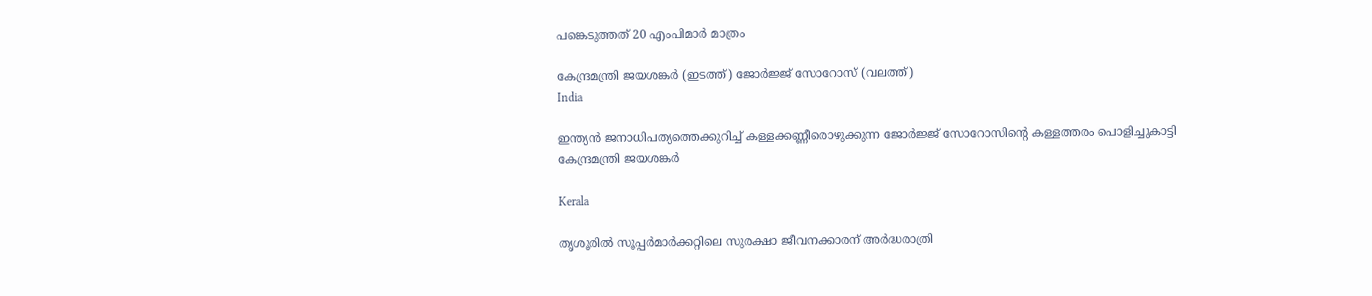പങ്കെടുത്തത് 20 എംപിമാര്‍ മാത്രം

കേന്ദ്രമന്ത്രി ജയശങ്കര്‍ (ഇടത്ത്) ജോര്‍ജ്ജ് സോറോസ് (വലത്ത്)
India

ഇന്ത്യന്‍ ജനാധിപത്യത്തെക്കുറിച്ച് കള്ളക്കണ്ണീരൊഴുക്കുന്ന ജോര്‍ജ്ജ് സോറോസിന്റെ കള്ളത്തരം പൊളിച്ചുകാട്ടി കേന്ദ്രമന്ത്രി ജയശങ്കര്‍

Kerala

തൃശൂരില്‍ സൂപ്പര്‍മാര്‍ക്കറ്റിലെ സുരക്ഷാ ജീവനക്കാരന് അര്‍ദ്ധരാത്രി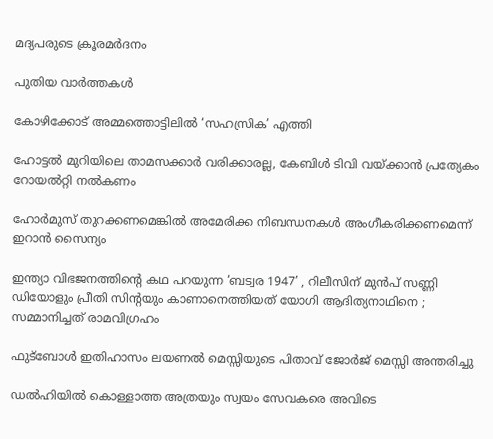മദ്യപരുടെ ക്രൂരമര്‍ദനം

പുതിയ വാര്‍ത്തകള്‍

കോഴിക്കോട് അമ്മത്തൊട്ടിലില്‍ ‘സഹസ്രിക’ എത്തി

ഹോട്ടല്‍ മുറിയിലെ താമസക്കാര്‍ വരിക്കാരല്ല, കേബിള്‍ ടിവി വയ്‌ക്കാന്‍ പ്രത്യേകം റോയല്‍റ്റി നല്‍കണം

ഹോര്‍മുസ് തുറക്കണമെങ്കില്‍ അമേരിക്ക നിബന്ധനകള്‍ അംഗീകരിക്കണമെന്ന് ഇറാന്‍ സൈന്യം

ഇന്ത്യാ വിഭജനത്തിന്റെ കഥ പറയുന്ന ‘ബട്വര 1947’ , റിലീസിന് മുൻപ് സണ്ണി ഡിയോളും പ്രീതി സിന്റയും കാണാനെത്തിയത് യോഗി ആദിത്യനാഥിനെ ; സമ്മാനിച്ചത് രാമവിഗ്രഹം

ഫുട്‌ബോള്‍ ഇതിഹാസം ലയണല്‍ മെസ്സിയുടെ പിതാവ് ജോര്‍ജ് മെസ്സി അന്തരിച്ചു

ഡൽഹിയിൽ കൊള്ളാത്ത അത്രയും സ്വയം സേവകരെ അവിടെ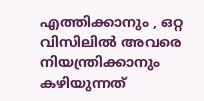എത്തിക്കാനും , ഒറ്റ വിസിലിൽ അവരെ നിയന്ത്രിക്കാനും കഴിയുന്നത്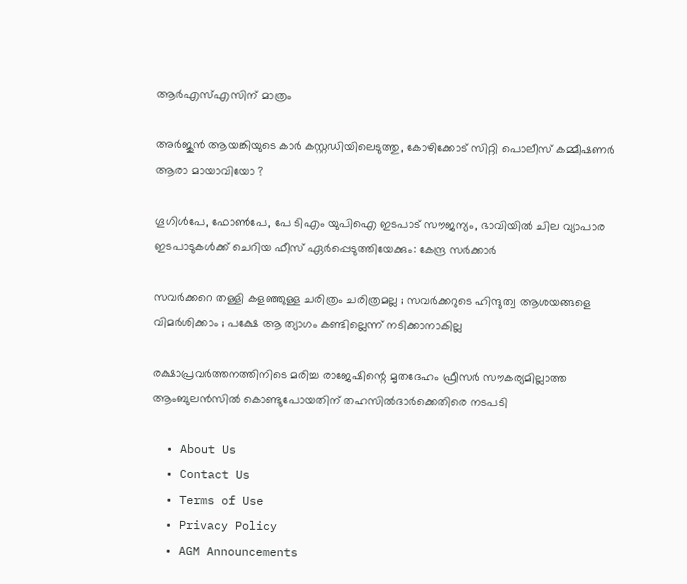ആർഎസ്എസിന് മാത്രം

അര്‍ജുന്‍ ആയങ്കിയുടെ കാര്‍ കസ്റ്റഡിയിലെടുത്തു, കോഴിക്കോട് സിറ്റി പൊലീസ് കമ്മീഷണര്‍ ആരാ മായാവിയോ ?

ഗൂഗിള്‍പേ, ഫോണ്‍പേ, പേ ടിഎം യുപിഐ ഇടപാട് സൗജന്യം, ഭാവിയില്‍ ചില വ്യാപാര ഇടപാടുകള്‍ക്ക് ചെറിയ ഫീസ് ഏര്‍പ്പെടുത്തിയേക്കും: കേന്ദ്ര സര്‍ക്കാര്‍

സവർക്കറെ തള്ളി കളഞ്ഞുള്ള ചരിത്രം ചരിത്രമല്ല ; സവർക്കറുടെ ഹിന്ദുത്വ ആശയങ്ങളെ വിമർശിക്കാം ; പക്ഷേ ആ ത്യാഗം കണ്ടില്ലെന്ന് നടിക്കാനാകില്ല

രക്ഷാപ്രവര്‍ത്തനത്തിനിടെ മരിച്ച രാജേഷിന്റെ മൃതദേഹം ഫ്രീസര്‍ സൗകര്യമില്ലാത്ത ആംബുലന്‍സില്‍ കൊണ്ടുപോയതിന് തഹസില്‍ദാര്‍ക്കെതിരെ നടപടി

  • About Us
  • Contact Us
  • Terms of Use
  • Privacy Policy
  • AGM Announcements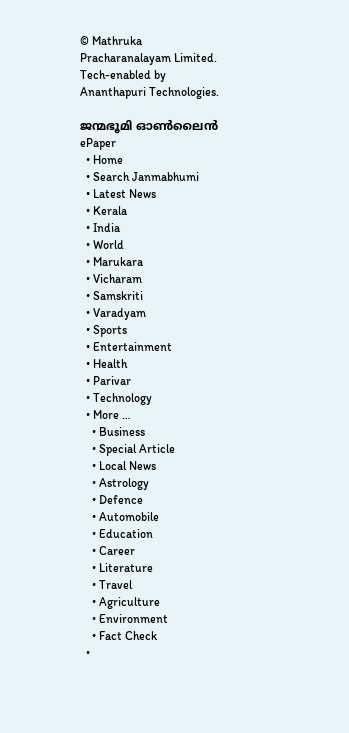© Mathruka Pracharanalayam Limited.
Tech-enabled by Ananthapuri Technologies.

ജന്മഭൂമി ഓണ്‍ലൈന്‍
ePaper
  • Home
  • Search Janmabhumi
  • Latest News
  • Kerala
  • India
  • World
  • Marukara
  • Vicharam
  • Samskriti
  • Varadyam
  • Sports
  • Entertainment
  • Health
  • Parivar
  • Technology
  • More …
    • Business
    • Special Article
    • Local News
    • Astrology
    • Defence
    • Automobile
    • Education
    • Career
    • Literature
    • Travel
    • Agriculture
    • Environment
    • Fact Check
  •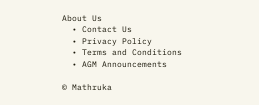About Us
  • Contact Us
  • Privacy Policy
  • Terms and Conditions
  • AGM Announcements

© Mathruka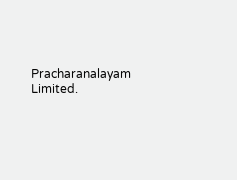Pracharanalayam Limited.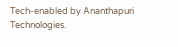Tech-enabled by Ananthapuri Technologies.